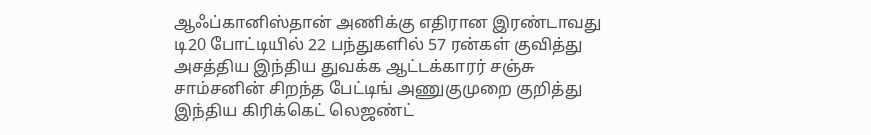ஆஃப்கானிஸ்தான் அணிக்கு எதிரான இரண்டாவது டி20 போட்டியில் 22 பந்துகளில் 57 ரன்கள் குவித்து அசத்திய இந்திய துவக்க ஆட்டக்காரர் சஞ்சு சாம்சனின் சிறந்த பேட்டிங் அணுகுமுறை குறித்து இந்திய கிரிக்கெட் லெஜண்ட்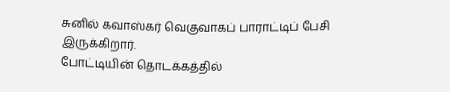சுனில் கவாஸ்கர் வெகுவாகப் பாராட்டிப் பேசி இருக்கிறார்.
போட்டியின் தொடக்கத்தில்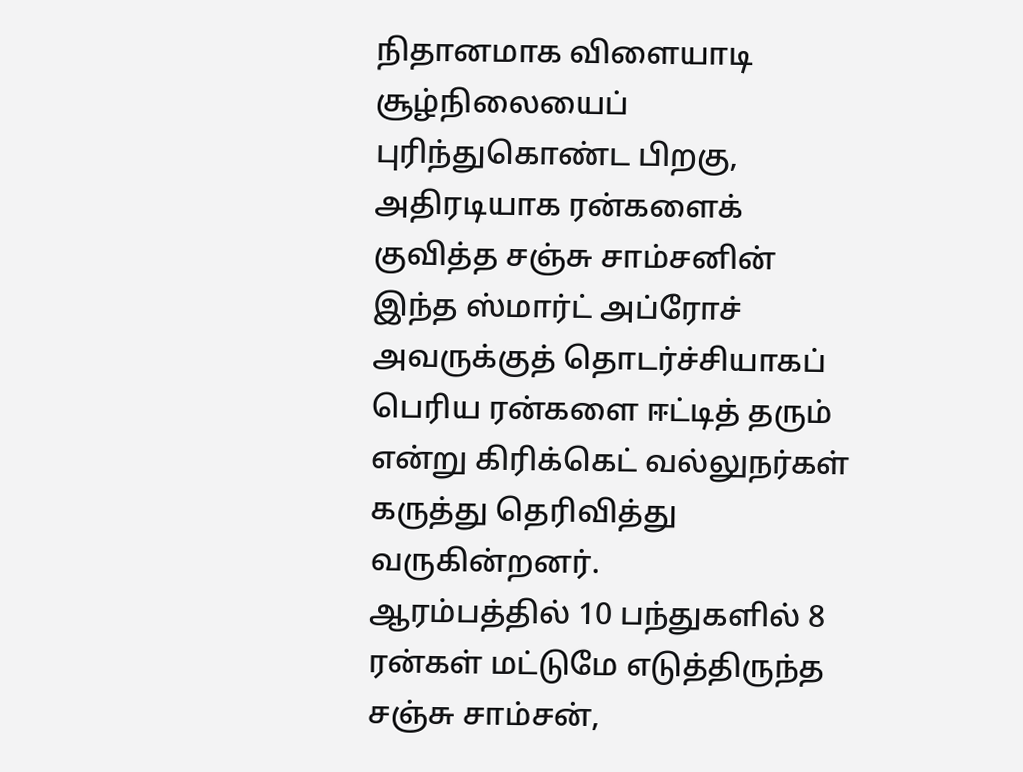நிதானமாக விளையாடி சூழ்நிலையைப் புரிந்துகொண்ட பிறகு, அதிரடியாக ரன்களைக் குவித்த சஞ்சு சாம்சனின் இந்த ஸ்மார்ட் அப்ரோச் அவருக்குத் தொடர்ச்சியாகப் பெரிய ரன்களை ஈட்டித் தரும் என்று கிரிக்கெட் வல்லுநர்கள் கருத்து தெரிவித்து வருகின்றனர்.
ஆரம்பத்தில் 10 பந்துகளில் 8 ரன்கள் மட்டுமே எடுத்திருந்த சஞ்சு சாம்சன்,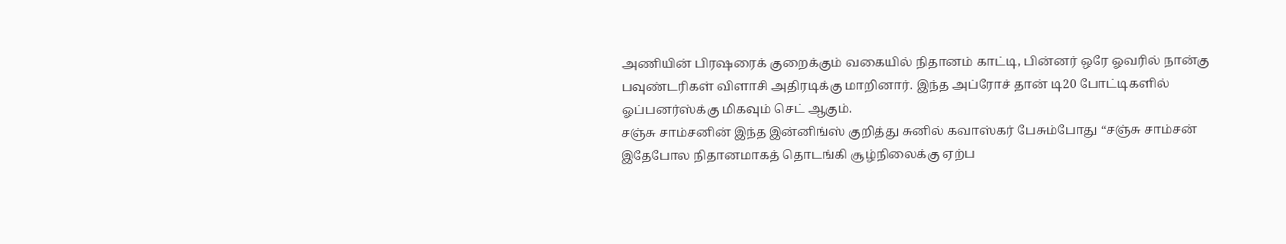அணியின் பிரஷரைக் குறைக்கும் வகையில் நிதானம் காட்டி, பின்னர் ஒரே ஓவரில் நான்கு பவுண்டரிகள் விளாசி அதிரடிக்கு மாறினார். இந்த அப்ரோச் தான் டி20 போட்டிகளில் ஓப்பனர்ஸ்க்கு மிகவும் செட் ஆகும்.
சஞ்சு சாம்சனின் இந்த இன்னிங்ஸ் குறித்து சுனில் கவாஸ்கர் பேசும்போது “சஞ்சு சாம்சன் இதேபோல நிதானமாகத் தொடங்கி சூழ்நிலைக்கு ஏற்ப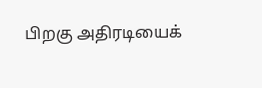பிறகு அதிரடியைக்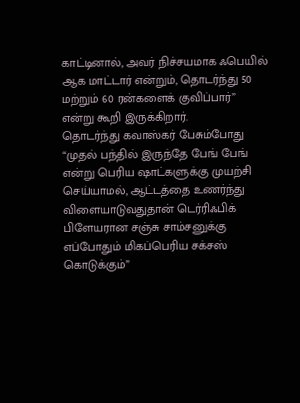காட்டினால், அவர் நிச்சயமாக ஃபெயில் ஆக மாட்டார் என்றும், தொடர்ந்து 50 மற்றும் 60 ரன்களைக் குவிப்பார்” என்று கூறி இருக்கிறார்.
தொடர்ந்து கவாஸ்கர் பேசும்போது “முதல் பந்தில் இருந்தே பேங் பேங் என்று பெரிய ஷாட்களுக்கு முயற்சி செய்யாமல், ஆட்டத்தை உணர்ந்து விளையாடுவதுதான் டெர்ரிஃபிக் பிளேயரான சஞ்சு சாம்சனுக்கு எப்போதும் மிகப்பெரிய சக்சஸ் கொடுக்கும்”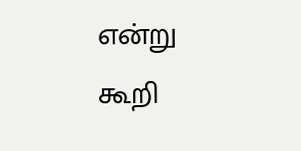என்று கூறி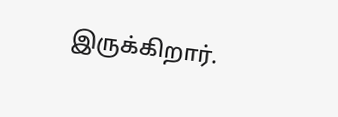இருக்கிறார்.